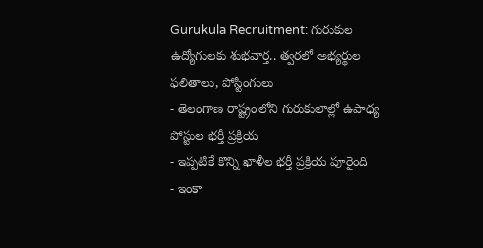Gurukula Recruitment: గురుకుల ఉద్యోగులకు శుభవార్త.. త్వరలో అభ్యర్థుల ఫలితాలు, పోస్టింగులు
- తెలంగాణ రాష్ట్రంలోని గురుకులాల్లో ఉపాధ్య పోస్టుల భర్తీ ప్రక్రియ
- ఇప్పటికే కొన్ని ఖాళీల భర్తీ ప్రక్రియ పూరైంది
- ఇంకా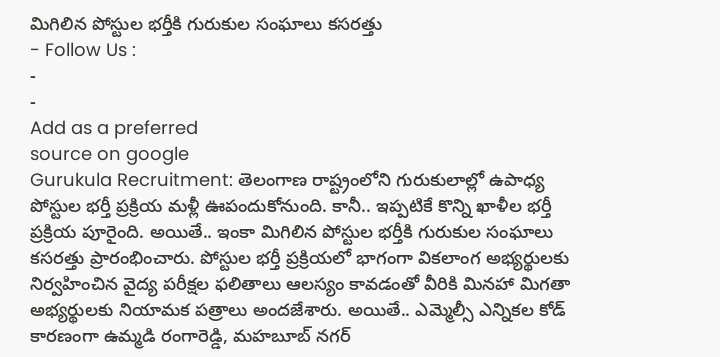మిగిలిన పోస్టుల భర్తీకి గురుకుల సంఘాలు కసరత్తు
- Follow Us :
-
-
Add as a preferred
source on google
Gurukula Recruitment: తెలంగాణ రాష్ట్రంలోని గురుకులాల్లో ఉపాధ్య పోస్టుల భర్తీ ప్రక్రియ మళ్లీ ఊపందుకోనుంది. కానీ.. ఇప్పటికే కొన్ని ఖాళీల భర్తీ ప్రక్రియ పూరైంది. అయితే.. ఇంకా మిగిలిన పోస్టుల భర్తీకి గురుకుల సంఘాలు కసరత్తు ప్రారంభించారు. పోస్టుల భర్తీ ప్రక్రియలో భాగంగా వికలాంగ అభ్యర్థులకు నిర్వహించిన వైద్య పరీక్షల ఫలితాలు ఆలస్యం కావడంతో వీరికి మినహా మిగతా అభ్యర్థులకు నియామక పత్రాలు అందజేశారు. అయితే.. ఎమ్మెల్సీ ఎన్నికల కోడ్ కారణంగా ఉమ్మడి రంగారెడ్డి, మహబూబ్ నగర్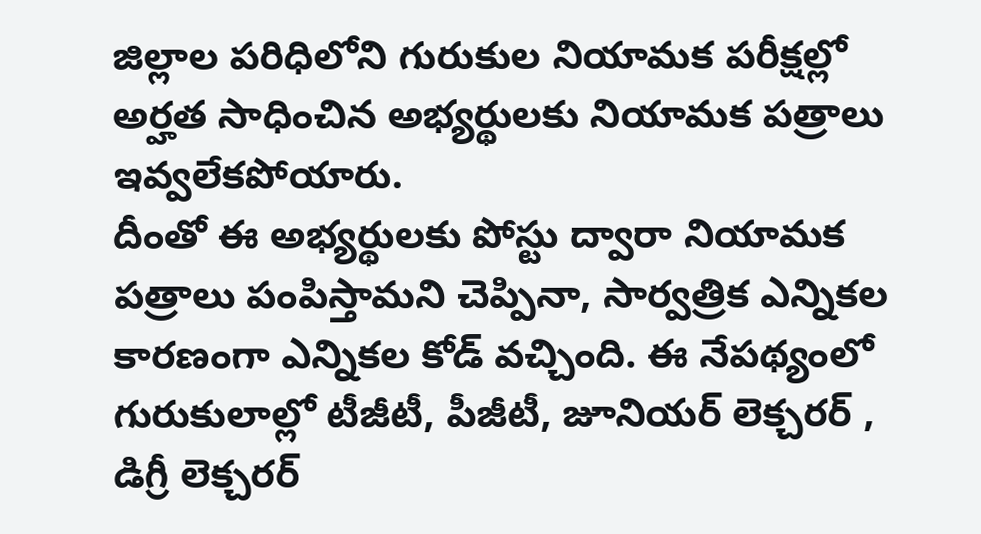జిల్లాల పరిధిలోని గురుకుల నియామక పరీక్షల్లో అర్హత సాధించిన అభ్యర్థులకు నియామక పత్రాలు ఇవ్వలేకపోయారు.
దీంతో ఈ అభ్యర్థులకు పోస్టు ద్వారా నియామక పత్రాలు పంపిస్తామని చెప్పినా, సార్వత్రిక ఎన్నికల కారణంగా ఎన్నికల కోడ్ వచ్చింది. ఈ నేపథ్యంలో గురుకులాల్లో టీజీటీ, పీజీటీ, జూనియర్ లెక్చరర్ , డిగ్రీ లెక్చరర్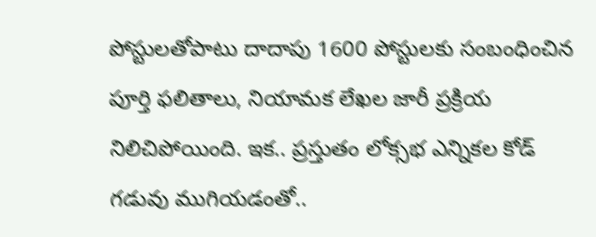పోస్టులతోపాటు దాదాపు 1600 పోస్టులకు సంబంధించిన పూర్తి ఫలితాలు, నియామక లేఖల జారీ ప్రక్రియ నిలిచిపోయింది. ఇక.. ప్రస్తుతం లోక్సభ ఎన్నికల కోడ్ గడువు ముగియడంతో..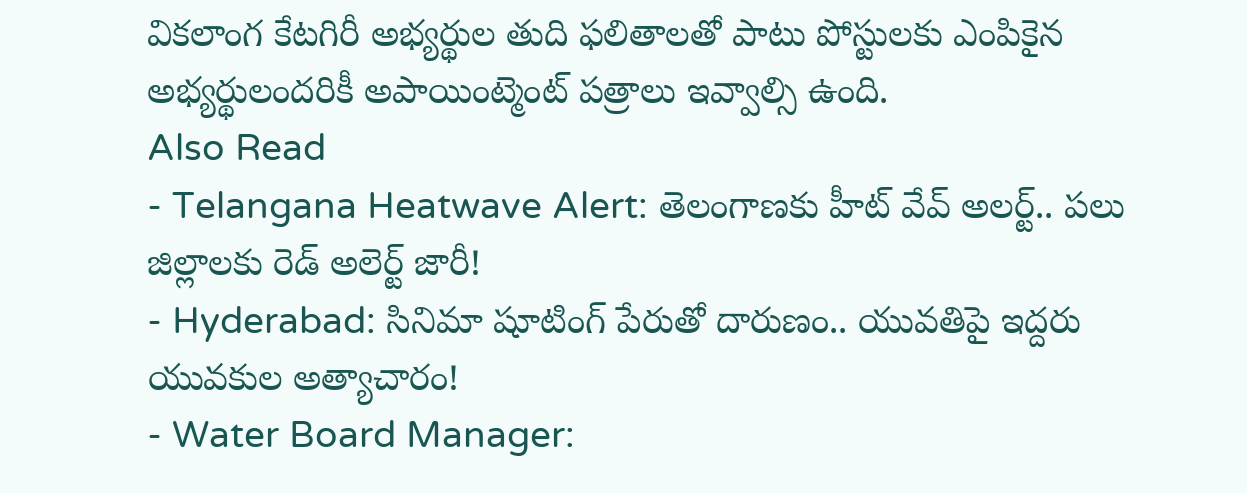వికలాంగ కేటగిరీ అభ్యర్థుల తుది ఫలితాలతో పాటు పోస్టులకు ఎంపికైన అభ్యర్థులందరికీ అపాయింట్మెంట్ పత్రాలు ఇవ్వాల్సి ఉంది.
Also Read
- Telangana Heatwave Alert: తెలంగాణకు హీట్ వేవ్ అలర్ట్.. పలు జిల్లాలకు రెడ్ అలెర్ట్ జారీ!
- Hyderabad: సినిమా షూటింగ్ పేరుతో దారుణం.. యువతిపై ఇద్దరు యువకుల అత్యాచారం!
- Water Board Manager: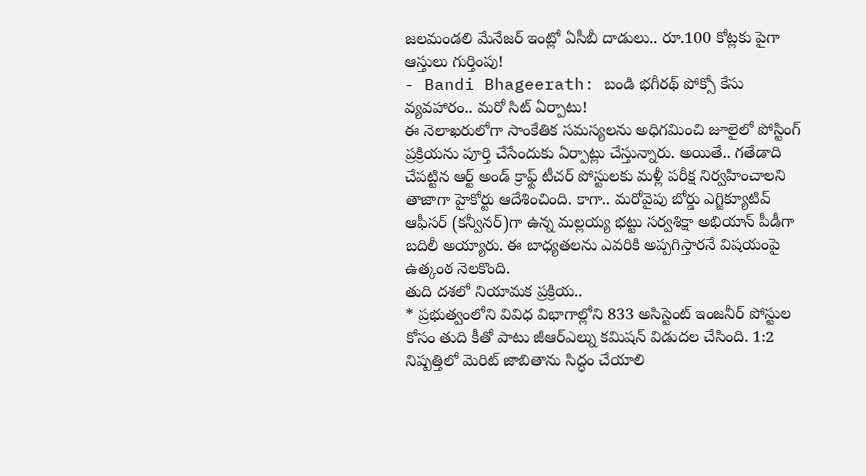జలమండలి మేనేజర్ ఇంట్లో ఏసీబీ దాడులు.. రూ.100 కోట్లకు పైగా ఆస్తులు గుర్తింపు!
- Bandi Bhageerath: బండి భగీరథ్ పోక్సో కేసు వ్యవహారం.. మరో సిట్ ఏర్పాటు!
ఈ నెలాఖరులోగా సాంకేతిక సమస్యలను అధిగమించి జూలైలో పోస్టింగ్ ప్రక్రియను పూర్తి చేసేందుకు ఏర్పాట్లు చేస్తున్నారు. అయితే.. గతేడాది చేపట్టిన ఆర్ట్ అండ్ క్రాఫ్ట్ టీచర్ పోస్టులకు మళ్లీ పరీక్ష నిర్వహించాలని తాజాగా హైకోర్టు ఆదేశించింది. కాగా.. మరోవైపు బోర్డు ఎగ్జిక్యూటివ్ ఆఫీసర్ (కన్వీనర్)గా ఉన్న మల్లయ్య భట్టు సర్వశిక్షా అభియాన్ పీడీగా బదిలీ అయ్యారు. ఈ బాధ్యతలను ఎవరికి అప్పగిస్తారనే విషయంపై ఉత్కంఠ నెలకొంది.
తుది దశలో నియామక ప్రక్రియ..
* ప్రభుత్వంలోని వివిధ విభాగాల్లోని 833 అసిస్టెంట్ ఇంజనీర్ పోస్టుల కోసం తుది కీతో పాటు జీఆర్ఎల్ను కమిషన్ విడుదల చేసింది. 1:2 నిష్పత్తిలో మెరిట్ జాబితాను సిద్ధం చేయాలి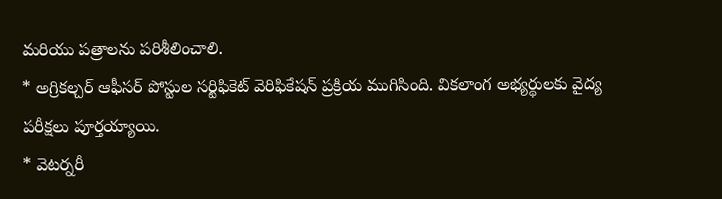మరియు పత్రాలను పరిశీలించాలి.
* అగ్రికల్చర్ ఆఫీసర్ పోస్టుల సర్టిఫికెట్ వెరిఫికేషన్ ప్రక్రియ ముగిసింది. వికలాంగ అభ్యర్థులకు వైద్య పరీక్షలు పూర్తయ్యాయి.
* వెటర్నరీ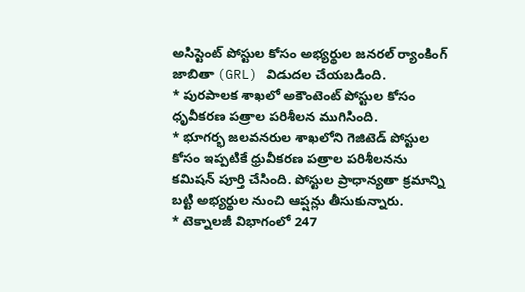అసిస్టెంట్ పోస్టుల కోసం అభ్యర్థుల జనరల్ ర్యాంకింగ్ జాబితా (GRL) విడుదల చేయబడింది.
* పురపాలక శాఖలో అకౌంటెంట్ పోస్టుల కోసం ధృవీకరణ పత్రాల పరిశీలన ముగిసింది.
* భూగర్భ జలవనరుల శాఖలోని గెజిటెడ్ పోస్టుల కోసం ఇప్పటికే ధ్రువీకరణ పత్రాల పరిశీలనను కమిషన్ పూర్తి చేసింది. పోస్టుల ప్రాధాన్యతా క్రమాన్ని బట్టి అభ్యర్థుల నుంచి ఆప్షన్లు తీసుకున్నారు.
* టెక్నాలజీ విభాగంలో 247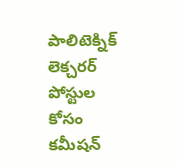పాలిటెక్నిక్ లెక్చరర్ పోస్టుల కోసం కమీషన్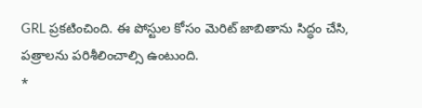GRL ప్రకటించింది. ఈ పోస్టుల కోసం మెరిట్ జాబితాను సిద్ధం చేసి, పత్రాలను పరిశీలించాల్సి ఉంటుంది.
*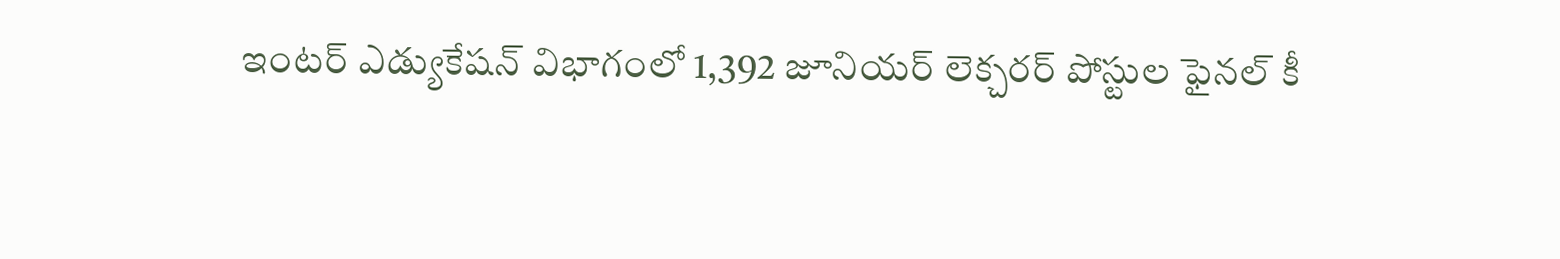ఇంటర్ ఎడ్యుకేషన్ విభాగంలో 1,392 జూనియర్ లెక్చరర్ పోస్టుల ఫైనల్ కీ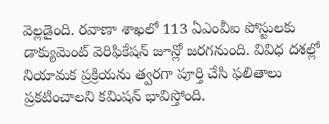వెల్లడైంది. రవాణా శాఖలో 113 ఏఎంవీఐ పోస్టులకు డాక్యుమెంట్ వెరిఫికేషన్ జూన్లో జరగనుంది. వివిధ దశల్లో నియామక ప్రక్రియను త్వరగా పూర్తి చేసి ఫలితాలు ప్రకటించాలని కమిషన్ భావిస్తోంది.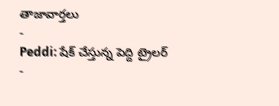తాజావార్తలు
-
Peddi: షేక్ చేస్తున్న పెద్ది ట్రైలర్
-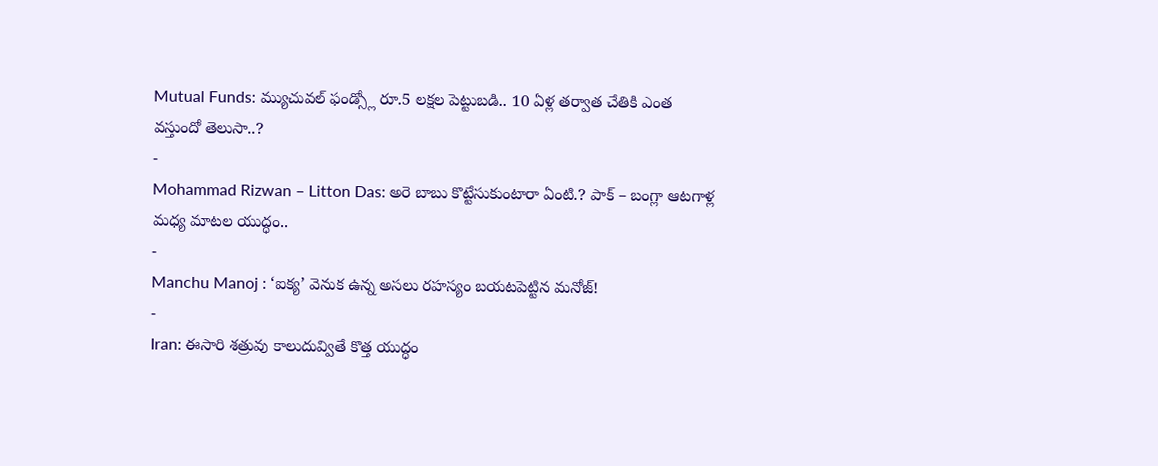Mutual Funds: మ్యుచువల్ ఫండ్స్లో రూ.5 లక్షల పెట్టుబడి.. 10 ఏళ్ల తర్వాత చేతికి ఎంత వస్తుందో తెలుసా..?
-
Mohammad Rizwan – Litton Das: అరె బాబు కొట్టేసుకుంటారా ఏంటి.? పాక్ – బంగ్లా ఆటగాళ్ల మధ్య మాటల యుద్ధం..
-
Manchu Manoj : ‘ఐక్య’ వెనుక ఉన్న అసలు రహస్యం బయటపెట్టిన మనోజ్!
-
Iran: ఈసారి శత్రువు కాలుదువ్వితే కొత్త యుద్ధం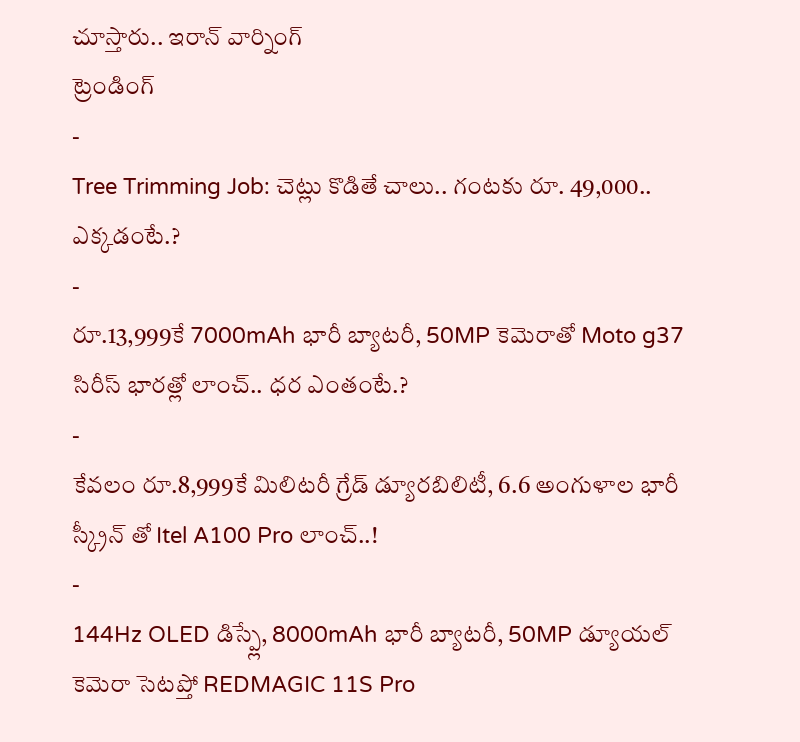చూస్తారు.. ఇరాన్ వార్నింగ్
ట్రెండింగ్
-
Tree Trimming Job: చెట్లు కొడితే చాలు.. గంటకు రూ. 49,000.. ఎక్కడంటే.?
-
రూ.13,999కే 7000mAh భారీ బ్యాటరీ, 50MP కెమెరాతో Moto g37 సిరీస్ భారత్లో లాంచ్.. ధర ఎంతంటే.?
-
కేవలం రూ.8,999కే మిలిటరీ గ్రేడ్ డ్యూరబిలిటీ, 6.6 అంగుళాల భారీ స్క్రీన్ తో Itel A100 Pro లాంచ్..!
-
144Hz OLED డిస్ప్లే, 8000mAh భారీ బ్యాటరీ, 50MP డ్యూయల్ కెమెరా సెటప్తో REDMAGIC 11S Pro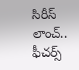సిరీస్ లాంచ్.. ఫీచర్స్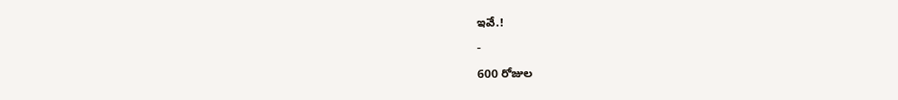ఇవే.!
-
600 రోజుల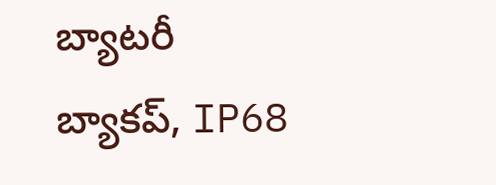బ్యాటరీ బ్యాకప్, IP68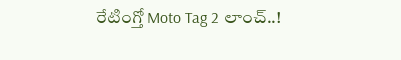రేటింగ్తో Moto Tag 2 లాంచ్..!